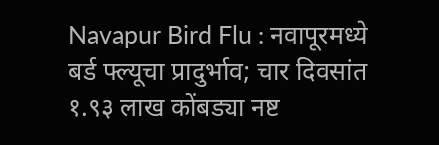Navapur Bird Flu : नवापूरमध्ये बर्ड फ्ल्यूचा प्रादुर्भाव; चार दिवसांत १.९३ लाख कोंबड्या नष्ट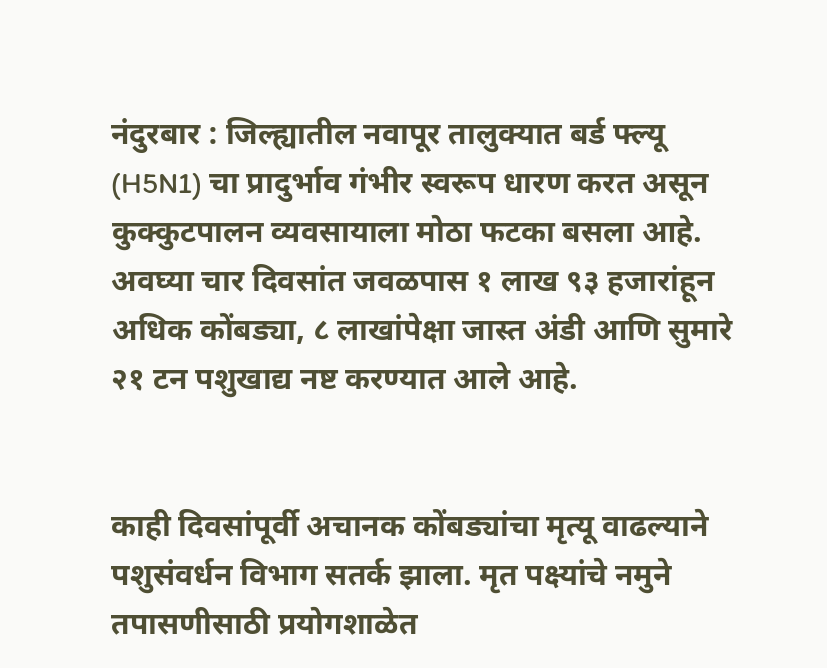नंदुरबार : जिल्ह्यातील नवापूर तालुक्यात बर्ड फ्ल्यू (H5N1) चा प्रादुर्भाव गंभीर स्वरूप धारण करत असून कुक्कुटपालन व्यवसायाला मोठा फटका बसला आहे. अवघ्या चार दिवसांत जवळपास १ लाख ९३ हजारांहून अधिक कोंबड्या, ८ लाखांपेक्षा जास्त अंडी आणि सुमारे २१ टन पशुखाद्य नष्ट करण्यात आले आहे.


काही दिवसांपूर्वी अचानक कोंबड्यांचा मृत्यू वाढल्याने पशुसंवर्धन विभाग सतर्क झाला. मृत पक्ष्यांचे नमुने तपासणीसाठी प्रयोगशाळेत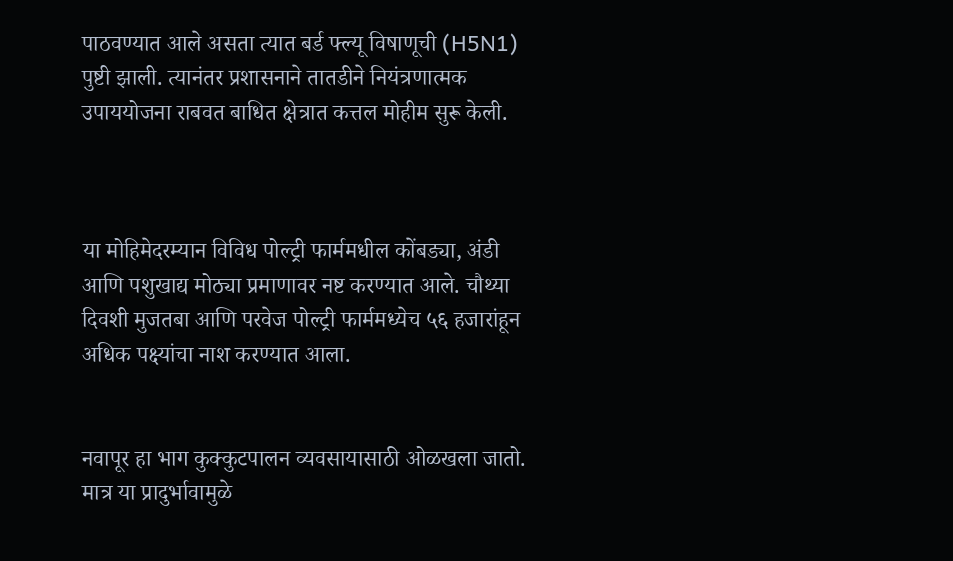पाठवण्यात आले असता त्यात बर्ड फ्ल्यू विषाणूची (H5N1) पुष्टी झाली. त्यानंतर प्रशासनाने तातडीने नियंत्रणात्मक उपाययोजना राबवत बाधित क्षेत्रात कत्तल मोहीम सुरू केली.



या मोहिमेदरम्यान विविध पोल्ट्री फार्ममधील कोंबड्या, अंडी आणि पशुखाद्य मोठ्या प्रमाणावर नष्ट करण्यात आले. चौथ्या दिवशी मुजतबा आणि परवेज पोल्ट्री फार्ममध्येच ५६ हजारांहून अधिक पक्ष्यांचा नाश करण्यात आला.


नवापूर हा भाग कुक्कुटपालन व्यवसायासाठी ओळखला जातो. मात्र या प्रादुर्भावामुळे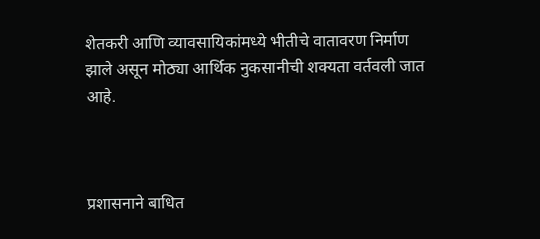शेतकरी आणि व्यावसायिकांमध्ये भीतीचे वातावरण निर्माण झाले असून मोठ्या आर्थिक नुकसानीची शक्यता वर्तवली जात आहे.



प्रशासनाने बाधित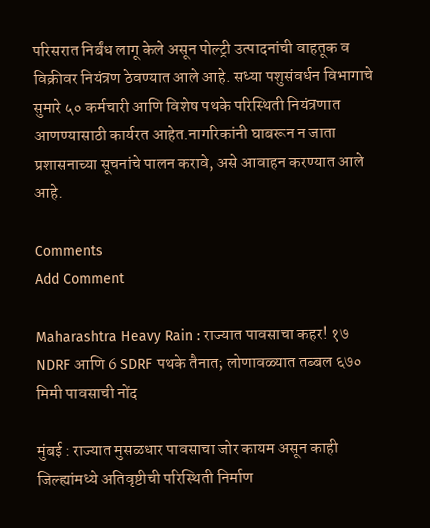परिसरात निर्बंध लागू केले असून पोल्ट्री उत्पादनांची वाहतूक व विक्रीवर नियंत्रण ठेवण्यात आले आहे. सध्या पशुसंवर्धन विभागाचे सुमारे ५० कर्मचारी आणि विशेष पथके परिस्थिती नियंत्रणात आणण्यासाठी कार्यरत आहेत.नागरिकांनी घाबरून न जाता प्रशासनाच्या सूचनांचे पालन करावे, असे आवाहन करण्यात आले आहे.

Comments
Add Comment

Maharashtra Heavy Rain : राज्यात पावसाचा कहर! १७ NDRF आणि 6 SDRF पथके तैनात; लोणावळ्यात तब्बल ६७० मिमी पावसाची नोंद

मुंबई : राज्यात मुसळधार पावसाचा जोर कायम असून काही जिल्ह्यांमध्ये अतिवृष्टीची परिस्थिती निर्माण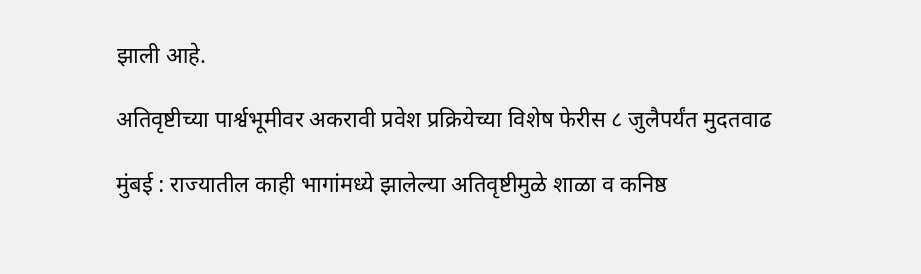झाली आहे.

अतिवृष्टीच्या पार्श्वभूमीवर अकरावी प्रवेश प्रक्रियेच्या विशेष फेरीस ८ जुलैपर्यंत मुदतवाढ

मुंबई : राज्यातील काही भागांमध्ये झालेल्या अतिवृष्टीमुळे शाळा व कनिष्ठ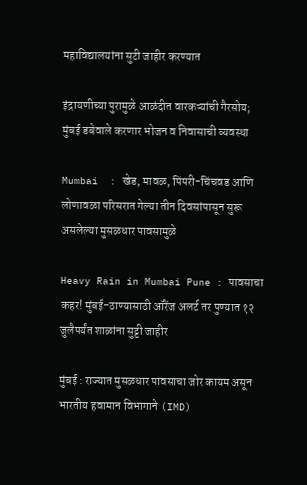महाविद्यालयांना सुटी जाहीर करण्यात

इंद्रायणीच्या पुरामुळे आळंदीत वारकऱ्यांची गैरसोय; मुंबई डबेवाले करणार भोजन व निवासाची व्यवस्था

Mumbai  : खेड, मावळ, पिंपरी-चिंचवड आणि लोणावळा परिसरात गेल्या तीन दिवसांपासून सुरू असलेल्या मुसळधार पावसामुळे

Heavy Rain in Mumbai Pune : पावसाचा कहर! मुंबई-ठाण्यासाठी ऑरेंज अलर्ट तर पुण्यात १२ जुलैपर्यंत शाळांना सुट्टी जाहीर

मुंबई : राज्यात मुसळधार पावसाचा जोर कायम असून भारतीय हवामान विभागाने (IMD)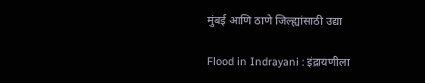मुंबई आणि ठाणे जिल्ह्यांसाठी उद्या

Flood in Indrayani : इंद्रायणीला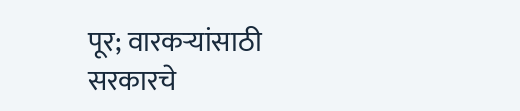पूर; वारकऱ्यांसाठी सरकारचे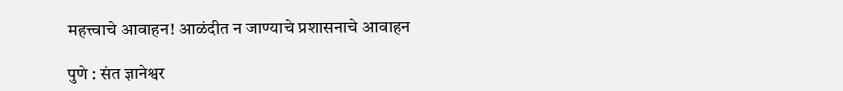महत्त्वाचे आवाहन! आळंदीत न जाण्याचे प्रशासनाचे आवाहन

पुणे : संत ज्ञानेश्वर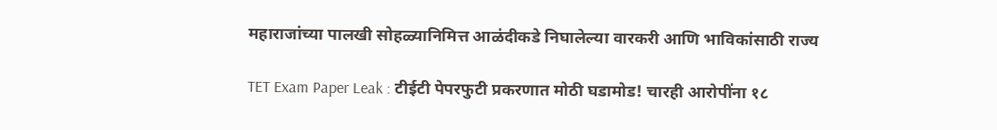महाराजांच्या पालखी सोहळ्यानिमित्त आळंदीकडे निघालेल्या वारकरी आणि भाविकांसाठी राज्य

TET Exam Paper Leak : टीईटी पेपरफुटी प्रकरणात मोठी घडामोड! चारही आरोपींना १८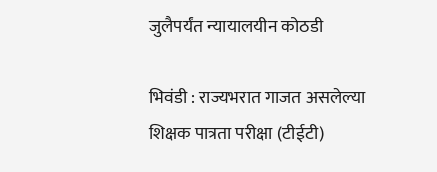जुलैपर्यंत न्यायालयीन कोठडी

भिवंडी : राज्यभरात गाजत असलेल्या शिक्षक पात्रता परीक्षा (टीईटी)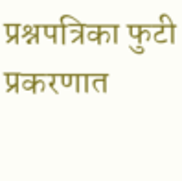प्रश्नपत्रिका फुटी प्रकरणात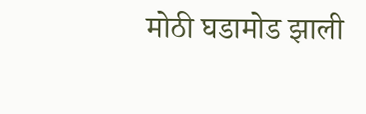मोठी घडामोड झाली